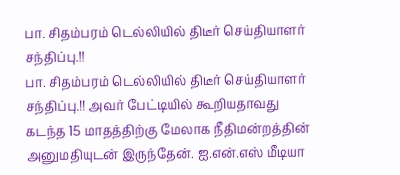பா. சிதம்பரம் டெல்லியில் திடீர் செய்தியாளர் சந்திப்பு.!!
பா. சிதம்பரம் டெல்லியில் திடீர் செய்தியாளர் சந்திப்பு.!! அவர் பேட்டியில் கூறியதாவது கடந்த 15 மாதத்திற்கு மேலாக நீதிமன்றத்தின் அனுமதியுடன் இருந்தேன். ஐ.என்.எஸ் மீடியா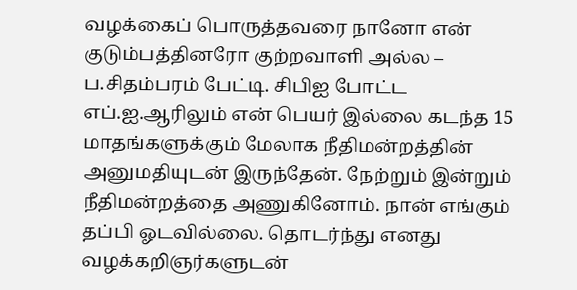வழக்கைப் பொருத்தவரை நானோ என் குடும்பத்தினரோ குற்றவாளி அல்ல – ப.சிதம்பரம் பேட்டி. சிபிஐ போட்ட எப்.ஐ.ஆரிலும் என் பெயர் இல்லை கடந்த 15 மாதங்களுக்கும் மேலாக நீதிமன்றத்தின் அனுமதியுடன் இருந்தேன். நேற்றும் இன்றும் நீதிமன்றத்தை அணுகினோம். நான் எங்கும் தப்பி ஓடவில்லை. தொடர்ந்து எனது வழக்கறிஞர்களுடன்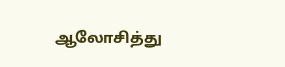ஆலோசித்து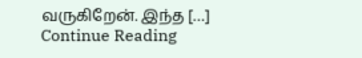வருகிறேன். இந்த […]
Continue Reading